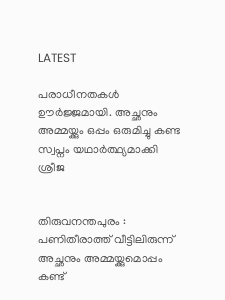LATEST

പരാധീനതകൾ ഊർജ്ജമായി. അച്ഛനും അമ്മയ്ക്കും ഒപ്പം ഒരുമിച്ചു കണ്ട സ്വപ്നം യഥാർത്ഥ്യമാക്കി ശ്രീജ


തിരുവനന്തപുരം : പണിതീരാത്ത് വീട്ടിലിരുന്ന് അച്ഛനും അമ്മയ്ക്കുമൊപ്പം കണ്ട്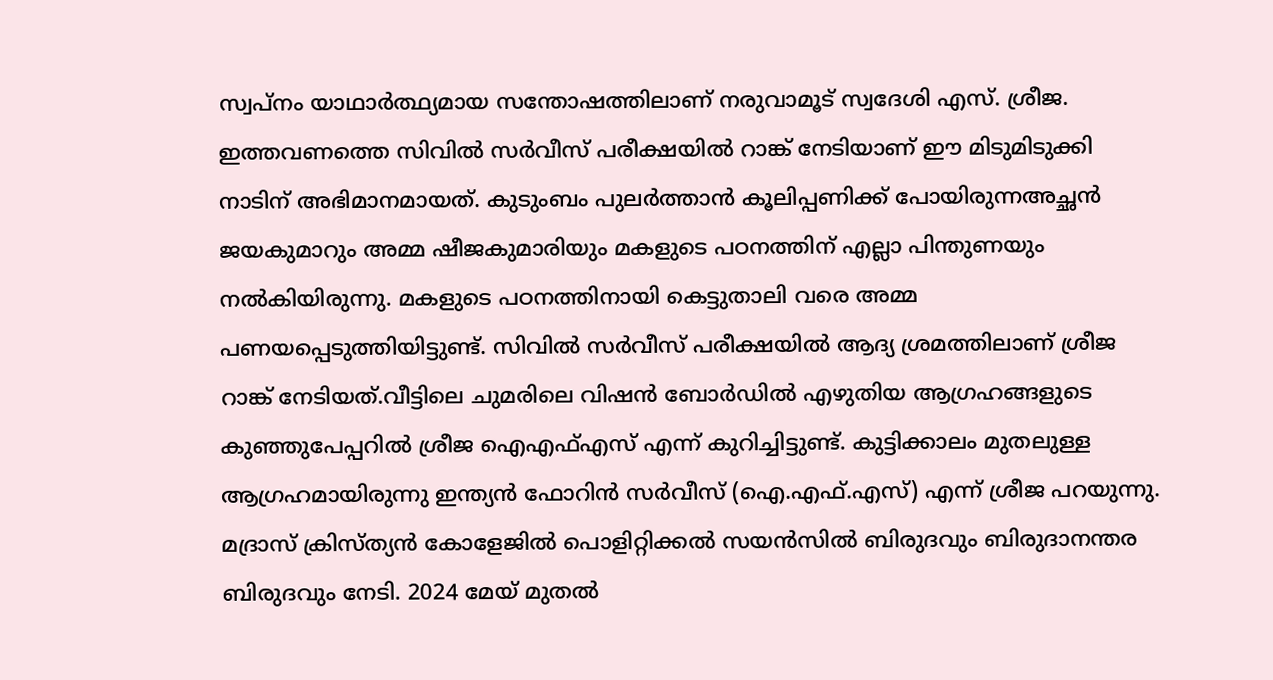സ്വപ്നം യാഥാർത്ഥ്യമായ സന്തോഷത്തിലാണ് നരുവാമൂട് സ്വദേശി എസ്. ശ്രീജ. ഇത്തവണത്തെ സിവിൽ സർവീസ് പരീക്ഷയിൽ റാങ്ക് നേടിയാണ് ഈ മിടുമിടുക്കി നാടിന് അഭിമാനമായത്. കുടുംബം പുലർത്താൻ കൂലിപ്പണിക്ക് പോയിരുന്നഅച്ഛൻ ജയകുമാറും അമ്മ ഷീജകുമാരിയും മകളുടെ പഠനത്തിന് എല്ലാ പിന്തുണയും നൽകിയിരുന്നു. മകളുടെ പഠനത്തിനായി കെട്ടുതാലി വരെ അമ്മ പണയപ്പെടുത്തിയിട്ടുണ്ട്. സിവിൽ സർവീസ് പരീക്ഷയിൽ ആദ്യ ശ്രമത്തിലാണ് ശ്രീജ റാങ്ക് നേടിയത്.വീട്ടിലെ ചുമരിലെ വിഷൻ ബോർഡിൽ എഴുതിയ ആഗ്രഹങ്ങളുടെ കുഞ്ഞുപേപ്പറിൽ ശ്രീജ ഐഎഫ്എസ് എന്ന് കുറിച്ചിട്ടുണ്ട്. കുട്ടിക്കാലം മുതലുള്ള ആഗ്രഹമായിരുന്നു ഇന്ത്യൻ ഫോറിൻ സർവീസ് (ഐ.എഫ്.എസ്) എന്ന് ശ്രീജ പറയുന്നു. മദ്രാസ് ക്രിസ്ത്യൻ കോളേജിൽ പൊളിറ്റിക്കൽ സയൻസിൽ ബിരുദവും ബിരുദാനന്തര ബിരുദവും നേടി. 2024 മേയ് മുതൽ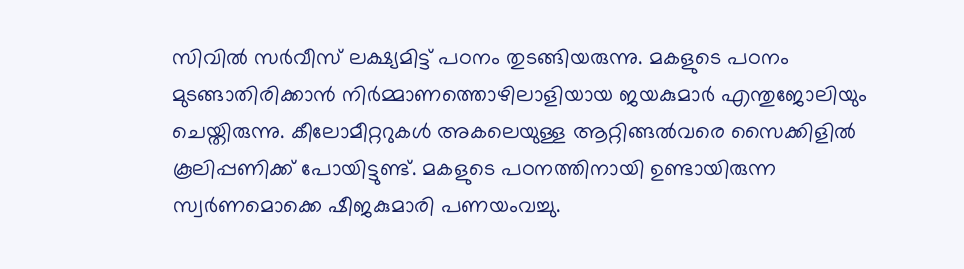സിവിൽ സർവീസ് ലക്ഷ്യമിട്ട് പഠനം തുടങ്ങിയരുന്നു. മകളുടെ പഠനം മുടങ്ങാതിരിക്കാൻ നിർമ്മാണത്തൊഴിലാളിയായ ജയകുമാർ എന്തുജോലിയും ചെയ്തിരുന്നു. കീലോമീറ്ററുകൾ അകലെയുള്ള ആറ്റിങ്ങൽവരെ സൈക്കിളിൽ കൂലിപ്പണിക്ക് പോയിട്ടുണ്ട്. മകളുടെ പഠനത്തിനായി ഉണ്ടായിരുന്ന സ്വർണമൊക്കെ ഷീജകുമാരി പണയംവച്ചു.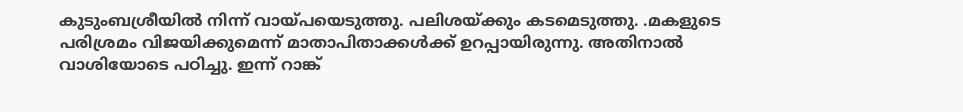കുടുംബശ്രീയിൽ നിന്ന് വായ്പയെടുത്തു. പലിശയ്ക്കും കടമെടുത്തു. .മകളുടെ പരിശ്രമം വിജയിക്കുമെന്ന് മാതാപിതാക്കൾക്ക് ഉറപ്പായിരുന്നു. അതിനാൽ വാശിയോടെ പഠിച്ചു. ഇന്ന് റാങ്ക്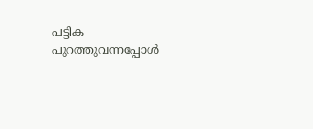പട്ടിക പുറത്തുവന്നപ്പോൾ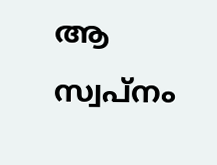ആ സ്വപ്നം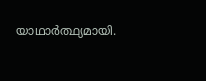യാഥാർത്ഥ്യമായി.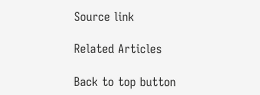Source link

Related Articles

Back to top button